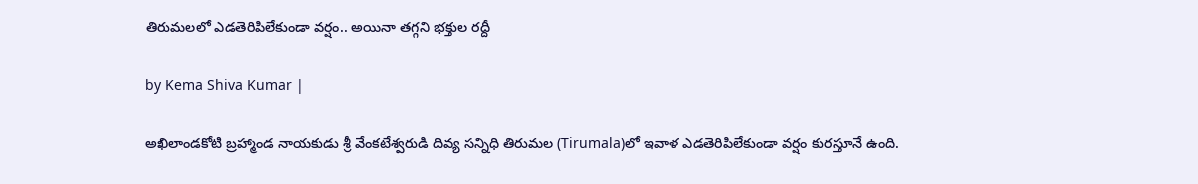తిరుమలలో ఎడతెరిపిలేకుండా వర్షం.. అయినా తగ్గని భక్తుల రద్దీ

by Kema Shiva Kumar |

అఖిలాండకోటి బ్రహ్మాండ నాయకుడు శ్రీ వేంకటేశ్వరుడి దివ్య సన్నిధి తిరుమల (Tirumala)లో ఇవాళ ఎడతెరిపిలేకుండా వర్షం కురస్తూనే ఉంది.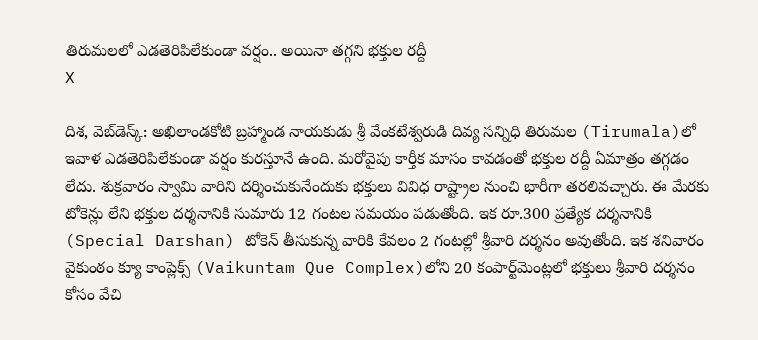తిరుమలలో ఎడతెరిపిలేకుండా వర్షం.. అయినా తగ్గని భక్తుల రద్దీ
X

దిశ, వెబ్‌డెస్క్: అఖిలాండకోటి బ్రహ్మాండ నాయకుడు శ్రీ వేంకటేశ్వరుడి దివ్య సన్నిధి తిరుమల (Tirumala)లో ఇవాళ ఎడతెరిపిలేకుండా వర్షం కురస్తూనే ఉంది. మరోవైపు కార్తీక మాసం కావడంతో భక్తుల రద్దీ ఏమాత్రం తగ్గడం లేదు. శుక్రవారం స్వామి వారిని దర్శించుకునేందుకు భక్తులు వివిధ రాష్ట్రాల నుంచి భారీగా తరలివచ్చారు. ఈ మేరకు టోకెన్లు లేని భక్తుల దర్శనానికి సుమారు 12 గంటల సమయం పడుతోంది. ఇక రూ.300 ప్రత్యేక దర్శనానికి (Special Darshan) టోకెన్ తీసుకున్న వారికి కేవలం 2 గంటల్లో శ్రీవారి దర్శనం అవుతోంది. ఇక శనివారం వైకుంఠం క్యూ కాంప్లెక్స్‌ (Vaikuntam Que Complex)లోని 20 కంపార్ట్‌మెంట్లలో భక్తులు శ్రీవారి దర్శనం కోసం వేచి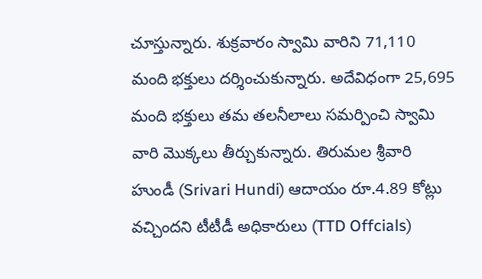చూస్తున్నారు. శుక్రవారం స్వామి వారిని 71,110 మంది భక్తులు దర్శించుకున్నారు. అదేవిధంగా 25,695 మంది భక్తులు తమ తలనీలాలు సమర్పించి స్వామి వారి మొక్కలు తీర్చుకున్నారు. తిరుమల శ్రీవారి హుండీ (Srivari Hundi) ఆదాయం రూ.4.89 కోట్లు వచ్చిందని టీటీడీ అధికారులు (TTD Offcials)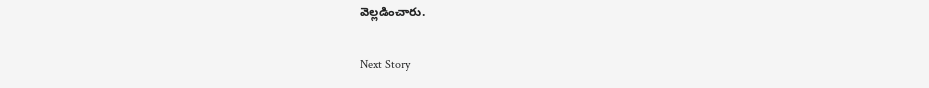వెల్లడించారు.

Next Story